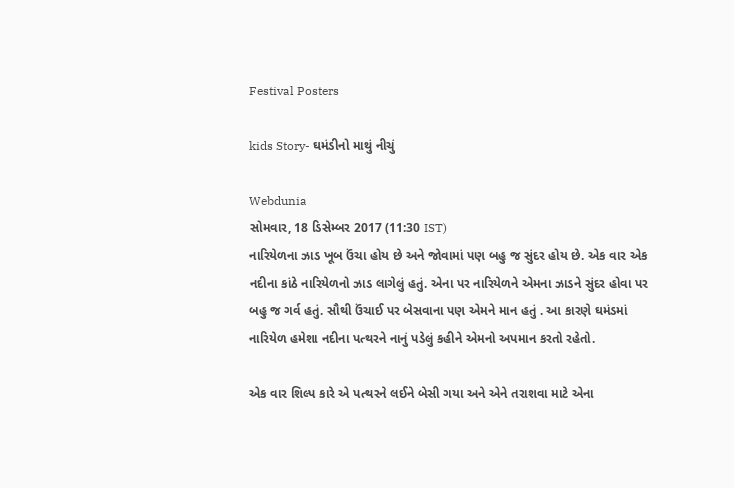Festival Posters

kids Story- ઘમંડીનો માથું નીચું

Webdunia
સોમવાર, 18 ડિસેમ્બર 2017 (11:30 IST)
નારિયેળના ઝાડ ખૂબ ઉંચા હોય છે અને જોવામાં પણ બહુ જ સુંદર હોય છે. એક વાર એક નદીના કાંઠે નારિયેળનો ઝાડ લાગેલું હતું. એના પર નારિયેળને એમના ઝાડને સુંદર હોવા પર બહુ જ ગર્વ હતું. સૌથી ઉંચાઈ પર બેસવાના પણ એમને માન હતું . આ કારણે ઘમંડમાં નારિયેળ હમેશા નદીના પત્થરને નાનું પડેલું કહીને એમનો અપમાન કરતો રહેતો.

એક વાર શિલ્પ કારે એ પત્થરને લઈને બેસી ગયા અને એને તરાશવા માટે એના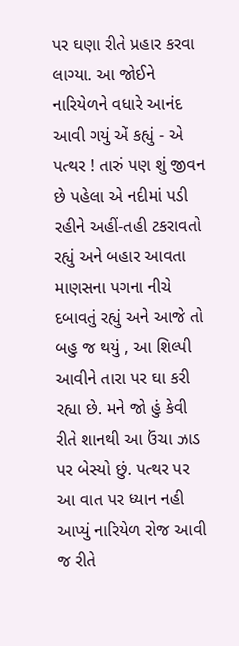પર ઘણા રીતે પ્રહાર કરવા લાગ્યા. આ જોઈને નારિયેળને વધારે આનંદ આવી ગયું એં કહ્યું - એ પત્થર ! તારું પણ શું જીવન છે પહેલા એ નદીમાં પડી રહીને અહીં-તહી ટકરાવતો રહ્યું અને બહાર આવતા માણસના પગના નીચે દબાવતું રહ્યું અને આજે તો બહુ જ થયું , આ શિલ્પી આવીને તારા પર ઘા કરી રહ્યા છે. મને જો હું કેવી રીતે શાનથી આ ઉંચા ઝાડ પર બેસ્યો છું. પત્થર પર આ વાત પર ધ્યાન નહી આપ્યું નારિયેળ રોજ આવી જ રીતે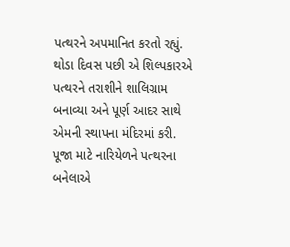પત્થરને અપમાનિત કરતો રહ્યું.
થોડા દિવસ પછી એ શિલ્પકારએ પત્થરને તરાશીને શાલિગ્રામ બનાવ્યા અને પૂર્ણ આદર સાથે એમની સ્થાપના મંદિરમાં કરી. પૂજા માટે નારિયેળને પત્થરના બનેલાએ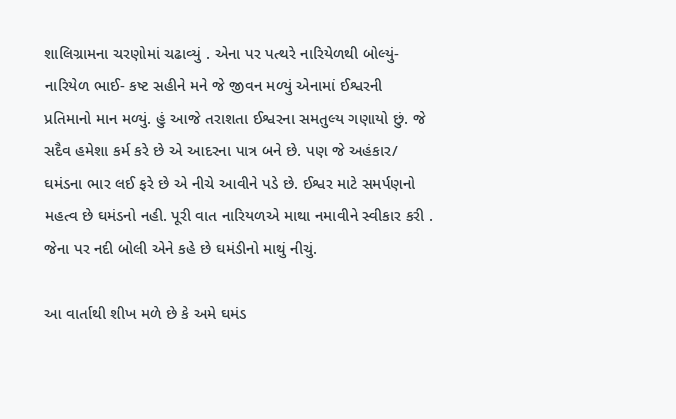શાલિગ્રામના ચરણોમાં ચઢાવ્યું . એના પર પત્થરે નારિયેળથી બોલ્યું- નારિયેળ ભાઈ- કષ્ટ સહીને મને જે જીવન મળ્યું એનામાં ઈશ્વરની પ્રતિમાનો માન મળ્યું. હું આજે તરાશતા ઈશ્વરના સમતુલ્ય ગણાયો છું. જે સદૈવ હમેશા કર્મ કરે છે એ આદરના પાત્ર બને છે. પણ જે અહંકાર/ ઘમંડના ભાર લઈ ફરે છે એ નીચે આવીને પડે છે. ઈશ્વર માટે સમર્પણનો મહત્વ છે ઘમંડનો નહી. પૂરી વાત નારિયળએ માથા નમાવીને સ્વીકાર કરી . જેના પર નદી બોલી એને કહે છે ઘમંડીનો માથું નીચું.

આ વાર્તાથી શીખ મળે છે કે અમે ઘમંડ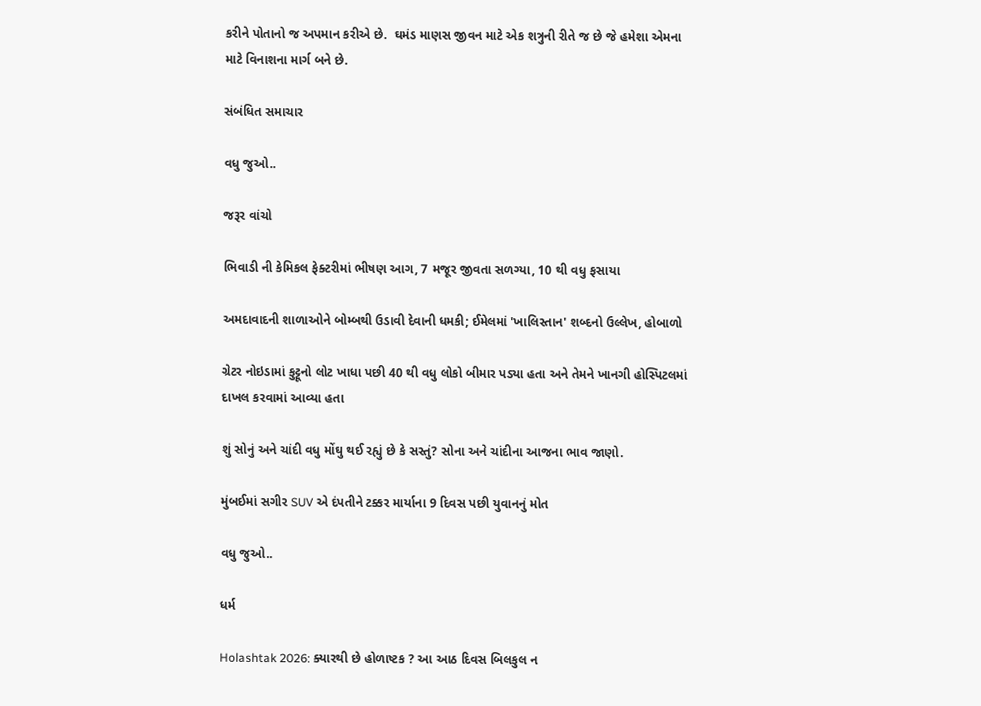કરીને પોતાનો જ અપમાન કરીએ છે.  ઘમંડ માણસ જીવન માટે એક શત્રુની રીતે જ છે જે હમેશા એમના માટે વિનાશના માર્ગ બને છે.

સંબંધિત સમાચાર

વધુ જુઓ..

જરૂર વાંચો

ભિવાડી ની કેમિકલ ફેક્ટરીમાં ભીષણ આગ, 7 મજૂર જીવતા સળગ્યા, 10 થી વધુ ફસાયા

અમદાવાદની શાળાઓને બોમ્બથી ઉડાવી દેવાની ધમકી; ઈમેલમાં 'ખાલિસ્તાન' શબ્દનો ઉલ્લેખ, હોબાળો

ગ્રેટર નોઇડામાં કુટ્ટૂનો લોટ ખાધા પછી 40 થી વધુ લોકો બીમાર પડ્યા હતા અને તેમને ખાનગી હોસ્પિટલમાં દાખલ કરવામાં આવ્યા હતા

શું સોનું અને ચાંદી વધુ મોંઘુ થઈ રહ્યું છે કે સસ્તું? સોના અને ચાંદીના આજના ભાવ જાણો.

મુંબઈમાં સગીર SUV એ દંપતીને ટક્કર માર્યાના 9 દિવસ પછી યુવાનનું મોત

વધુ જુઓ..

ધર્મ

Holashtak 2026: ક્યારથી છે હોળાષ્ટક ? આ આઠ દિવસ બિલકુલ ન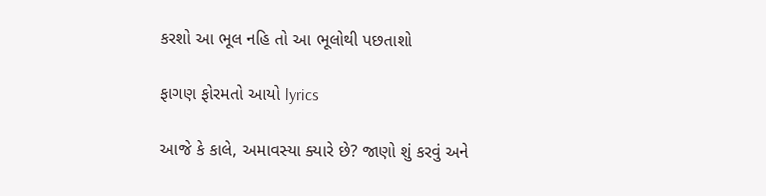કરશો આ ભૂલ નહિ તો આ ભૂલોથી પછતાશો

ફાગણ ફોરમતો આયો lyrics

આજે કે કાલે, અમાવસ્યા ક્યારે છે? જાણો શું કરવું અને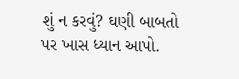શું ન કરવું? ઘણી બાબતો પર ખાસ ધ્યાન આપો.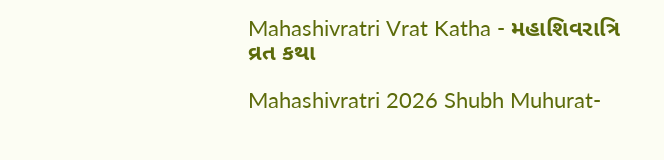Mahashivratri Vrat Katha - મહાશિવરાત્રિ વ્રત કથા

Mahashivratri 2026 Shubh Muhurat-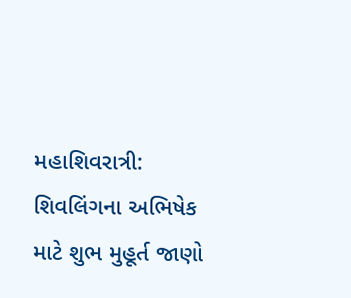મહાશિવરાત્રી: શિવલિંગના અભિષેક માટે શુભ મુહૂર્ત જાણો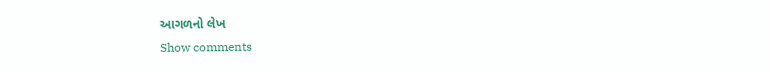આગળનો લેખ
Show comments